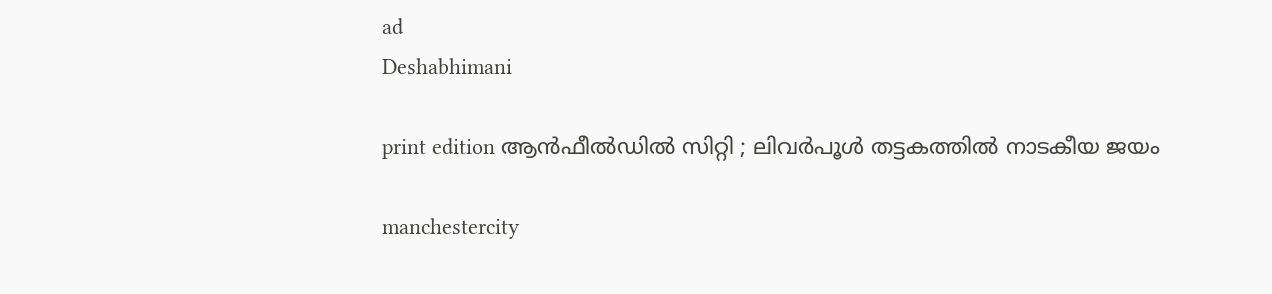ad
Deshabhimani

print edition ആൻഫീൽഡിൽ സിറ്റി ; ലിവർപൂൾ തട്ടകത്തിൽ നാടകീയ ജയം

manchestercity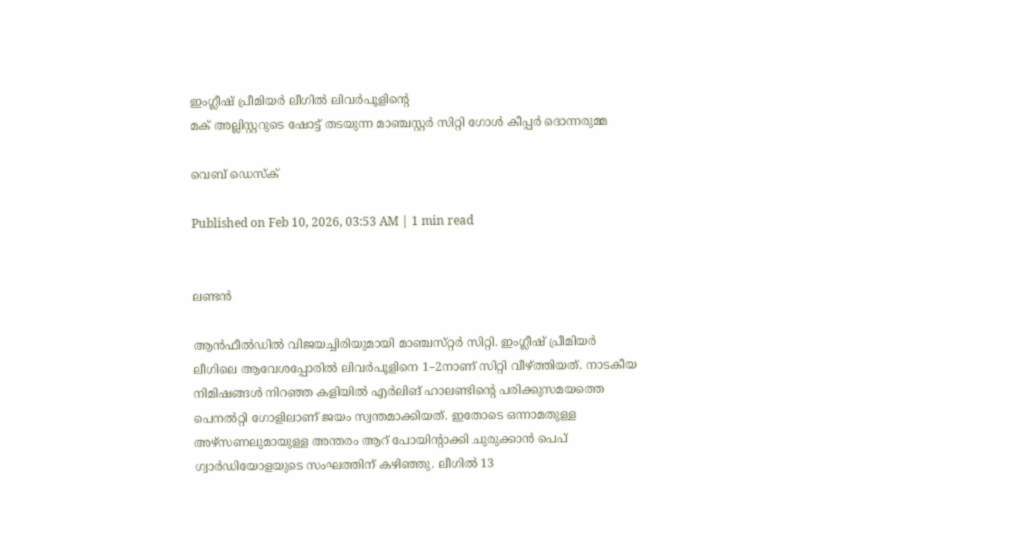ഇംഗ്ലീഷ് പ്രീമിയർ ലീഗിൽ ലിവർപൂളിന്റെ
മക് അല്ലിസ്റ്ററുടെ ഷോട്ട് തടയുന്ന മാഞ്ചസ്റ്റർ സിറ്റി ഗോൾ കീപ്പർ ദൊന്നരുമ്മ

വെബ് ഡെസ്ക്

Published on Feb 10, 2026, 03:53 AM | 1 min read


ലണ്ടൻ

ആൻഫീൽഡിൽ വിജയച്ചിരിയുമായി മാഞ്ചസ്‌റ്റർ സിറ്റി. ഇംഗ്ലീഷ്‌ പ്രീമിയർ ലീഗിലെ ആവേശപ്പോരിൽ ലിവർപൂളിനെ 1–2നാണ്‌ സിറ്റി വീഴ്‌ത്തിയത്‌. നാടകീയ നിമിഷങ്ങൾ നിറഞ്ഞ കളിയിൽ എർലിങ്‌ ഹാലണ്ടിന്റെ പരിക്കുസമയത്തെ പെനൽറ്റി ഗോളിലാണ്‌ ജയം സ്വന്തമാക്കിയത്‌. ഇതോടെ ഒന്നാമതുള്ള അഴ്‌സണലുമായുള്ള അന്തരം ആറ്‌ പോയിന്റാക്കി ചുരുക്കാൻ പെപ്‌ ഗ്വാർഡിയോളയുടെ സംഘത്തിന്‌ കഴിഞ്ഞു. ലീഗിൽ 13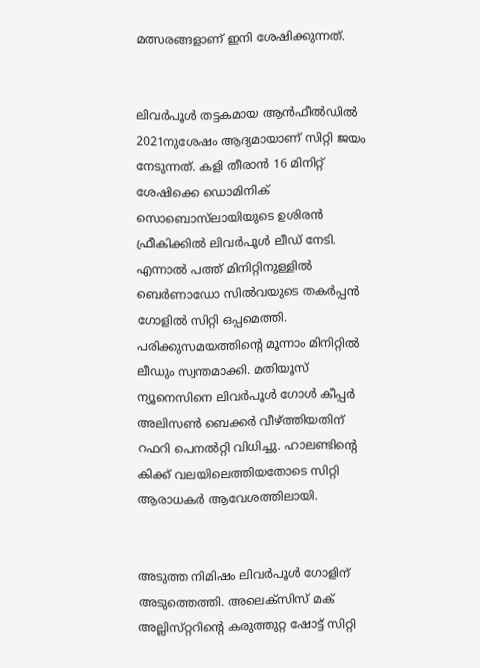മത്സരങ്ങളാണ്‌ ഇനി ശേഷിക്കുന്നത്‌.


ലിവർപൂൾ തട്ടകമായ ആൻഫീൽഡിൽ 2021നുശേഷം ആദ്യമായാണ്‌ സിറ്റി ജയം നേടുന്നത്‌. കളി തീരാൻ 16 മിനിറ്റ്‌ ശേഷിക്കെ ഡൊമിനിക്‌ സൊബൊസ്‌ലായിയുടെ ഉശിരൻ ഫ്രീകിക്കിൽ ലിവർപൂൾ ലീഡ്‌ നേടി. എന്നാൽ പത്ത്‌ മിനിറ്റിനുള്ളിൽ ബെർണാഡോ സിൽവയുടെ തകർപ്പൻ ഗോളിൽ സിറ്റി ഒപ്പമെത്തി. പരിക്കുസമയത്തിന്റെ മൂന്നാം മിനിറ്റിൽ ലീഡും സ്വന്തമാക്കി. മതിയൂസ്‌ ന്യൂനെസിനെ ലിവർപൂൾ ഗോൾ കീപ്പർ അലിസൺ ബെക്കർ വീഴ്‌ത്തിയതിന്‌ റഫറി പെനൽറ്റി വിധിച്ചു. ഹാലണ്ടിന്റെ കിക്ക്‌ വലയിലെത്തിയതോടെ സിറ്റി ആരാധകർ ആവേശത്തിലായി.


അടുത്ത നിമിഷം ലിവർപൂൾ ഗോളിന്‌ അടുത്തെത്തി. അലെക്‌സിസ്‌ മക്‌ അല്ലിസ്‌റ്ററിന്റെ കരുത്തുറ്റ ഷോട്ട്‌ സിറ്റി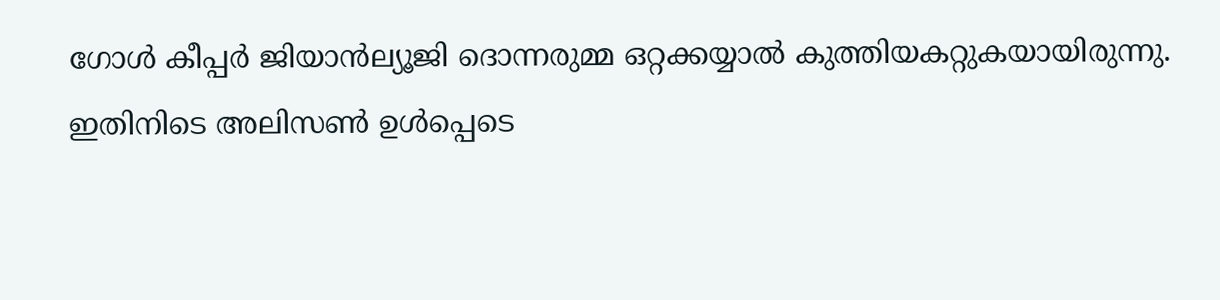ഗോൾ കീപ്പർ ജിയാൻല്യൂജി ദൊന്നരുമ്മ ഒറ്റക്കയ്യാൽ കുത്തിയകറ്റുകയായിരുന്നു. ഇതിനിടെ അലിസൺ ഉൾപ്പെടെ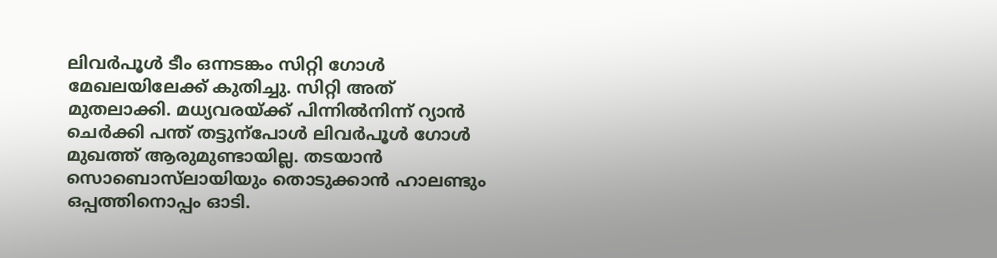ലിവർപൂൾ ടീം ഒന്നടങ്കം സിറ്റി ഗോൾ മേഖലയിലേക്ക്‌ കുതിച്ചു. സിറ്റി അത്‌ മുതലാക്കി. മധ്യവരയ്‌ക്ക്‌ പിന്നിൽനിന്ന്‌ റ്യാൻ ചെർക്കി പന്ത്‌ തട്ടുന്പോൾ ലിവർപൂൾ ഗോൾ മുഖത്ത്‌ ആരുമുണ്ടായില്ല. തടയാൻ സൊബൊസ്‌ലായിയും തൊടുക്കാൻ ഹാലണ്ടും ഒപ്പത്തിനൊപ്പം ഓടി.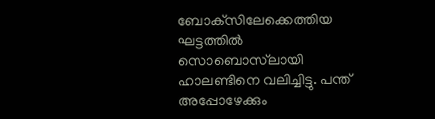ബോക്‌സിലേക്കെത്തിയ ഘട്ടത്തിൽ സൊബൊസ്‌ലായി ഹാലണ്ടിനെ വലിച്ചിട്ടു. പന്ത്‌ അപ്പോഴേക്കും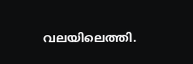വലയിലെത്തി.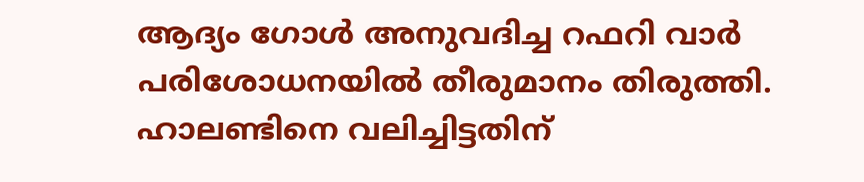ആദ്യം ഗോൾ അനുവദിച്ച റഫറി വാർ പരിശോധനയിൽ തീരുമാനം തിരുത്തി. ഹാലണ്ടിനെ വലിച്ചിട്ടതിന്‌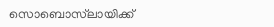സൊബൊസ്‌ലായിക്ക്‌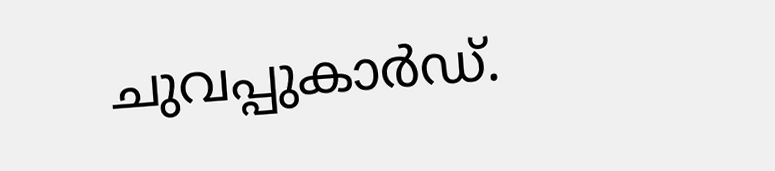ചുവപ്പുകാർഡ്‌.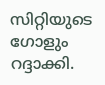സിറ്റിയുടെ ഗോളും റദ്ദാക്കി.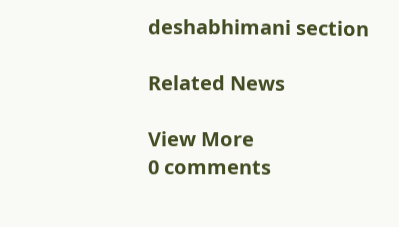deshabhimani section

Related News

View More
0 comments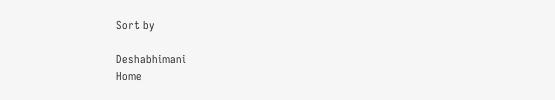Sort by

Deshabhimani
Home